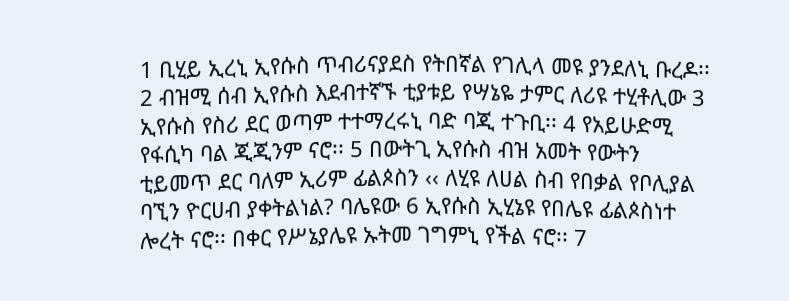1 ቢሂይ ኢረኒ ኢየሱስ ጥብሪናያደስ የትበኛል የገሊላ መዩ ያንደለኒ ቡረዶ፡፡ 2 ብዝሚ ሰብ ኢየሱስ እደብተኛኙ ቲያቱይ የሣኔዬ ታምር ለሪዩ ተሂቶሊው 3 ኢየሱስ የስሪ ደር ወጣም ተተማረሩኒ ባድ ባጂ ተጉቢ፡፡ 4 የአይሁድሚ የፋሲካ ባል ጂጂንም ናሮ፡፡ 5 በውትጊ ኢየሱስ ብዝ አመት የውትን ቲይመጥ ደር ባለም ኢሪም ፊልጶስን ‹‹ ለሂዩ ለሀል ስብ የበቃል የቦሊያል ባኚን ዮርሀብ ያቀትልነል? ባሌዩው 6 ኢየሱስ ኢሂኔዩ የበሌዩ ፊልጶስነተ ሎረት ናሮ፡፡ በቀር የሥኔያሌዩ ኡትመ ገግምኒ የችል ናሮ፡፡ 7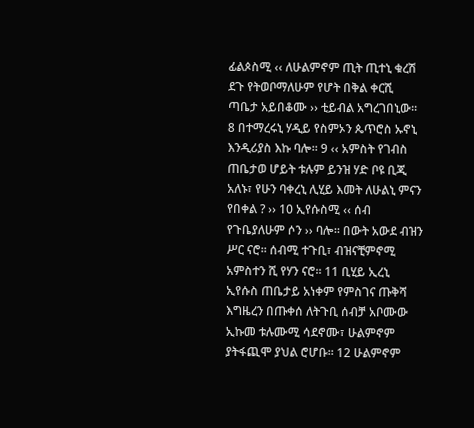ፊልጶስሚ ‹‹ ለሁልምኖም ጢት ጢተኒ ቁረሽ ደጉ የትወቦማለሁም የሆት በቅል ቀርሺ ጣቤታ አይበቆሙ ›› ቲይብል አግረገበኒው፡፡ 8 በተማረሩኒ ሃዲይ የስምኦን ጴጥሮስ ኡኖኒ እንዲሪያስ እኩ ባሎ፡፡ 9 ‹‹ አምስት የገብስ ጠቤታወ ሆይት ቱሉም ይንዝ ሃድ ቦዩ ቢጂ አለኑ፣ የሁን ባቀረኒ ሊሂይ እመት ለሁልኒ ምናን የበቀል ? ›› 10 ኢየሱስሚ ‹‹ ሰብ የጉቤያለሁም ሶን ›› ባሎ፡፡ በውት አውደ ብዝን ሥር ናሮ፡፡ ሰብሚ ተጉቢ፣ ብዝናቺምኖሚ አምስተን ሺ የሃን ናሮ፡፡ 11 ቢሂይ ኢረኒ ኢየሱስ ጠቤታይ አነቀም የምስገና ጡቅሻ እግዜረን በጡቀሰ ለትጉቢ ሰብቻ አቦሙው ኢኩመ ቱሉሙሚ ሳደኖሙ፣ ሁልምኖም ያትፋጪሞ ያህል ሮሆቡ፡፡ 12 ሁልምኖም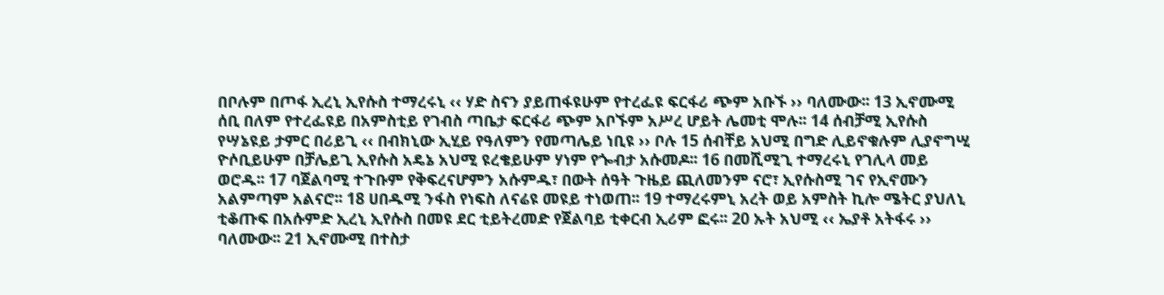በቦሉም በጦፋ ኢረኒ ኢየሱስ ተማረሩኒ ‹‹ ሃድ ስናን ያይጠፋዩሁም የተረፌዩ ፍርፋሪ ጭም አቡኙ ›› ባለሙው፡፡ 13 ኢኖሙሚ ሰቢ በለም የተረፌዩይ በአምስቲይ የገብስ ጣቤታ ፍርፋሪ ጭም አቦኙም አሥረ ሆይት ሌመቲ ሞሉ፡፡ 14 ሰብቻሚ ኢየሱስ የሣኔዩይ ታምር በሪይጊ ‹‹ በብክኒው ኢሂይ የዓለምን የመጣሌይ ነቢዩ ›› ቦሉ 15 ሰብቸይ አህሚ በግድ ሊይኖቁሉም ሊያኖግሢ ዮሶቢይሁም በቻሌይጊ ኢየሱስ አዴኔ አህሚ ዩረቄይሁም ሃነም የጐብታ አሱመዶ፡፡ 16 በመሺሚጊ ተማረሩኒ የገሊላ መይ ወሮዱ፡፡ 17 ባጀልባሚ ተጉቡም የቅፍረናሆምን አሱምዱ፣ በውት ሰዓት ጉዜይ ጪለመንም ናሮ፣ ኢየሱስሚ ገና የኢኖሙን አልምጣም አልናሮ፡፡ 18 ሀበዱሚ ንፋስ የነፍስ ለናሬዩ መዩይ ተነወጠ፡፡ 19 ተማረሩምኒ አረት ወይ አምስት ኪሎ ሜትር ያህለኒ ቲቆጡፍ በአሱምድ ኢረኒ ኢየሱስ በመዩ ደር ቲይትረመድ የጀልባይ ቲቀርብ ኢሪም ፎሩ፡፡ 20 ኡት አህሚ ‹‹ ኤያቶ አትፋሩ ›› ባለሙው፡፡ 21 ኢኖሙሚ በተስታ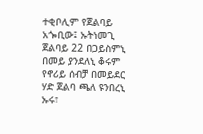ተቂቦሊም የጀልባይ አጐቢው፤ ኡትነመጊ ጀልባይ 22 በጋይስምኒ በመይ ያንደለኒ ቆሩም የኖሪይ ሰብቻ በመይደር ሃድ ጀልባ ጫለ ዩንበረኒ ኡሩ፣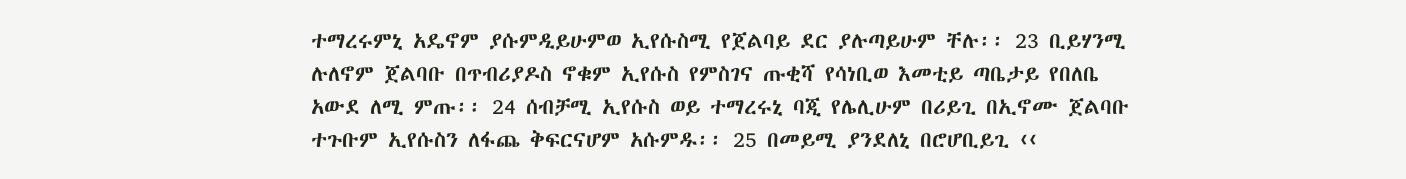ተማረሩምኒ አዴኖም ያሱምዲይሁምወ ኢየሱስሚ የጀልባይ ደር ያሉጣይሁም ቸሉ፡፡ 23 ቢይሃንሚ ሉለኖም ጀልባቡ በጥብሪያዶስ ኖቁም ኢየሱስ የምስገና ጡቂሻ የሳነቢወ እመቲይ ጣቤታይ የበለቤ አውደ ለሚ ምጡ፡፡ 24 ሰብቻሚ ኢየሱስ ወይ ተማረሩኒ ባጂ የሌሊሁም በሪይጊ በኢኖሙ ጀልባቡ ተጉቡም ኢየሱስን ለፋጨ ቅፍርናሆም አሱምዱ፡፡ 25 በመይሚ ያንደለኒ በሮሆቢይጊ ‹‹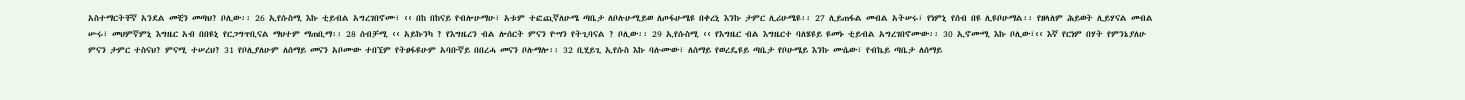አስተማርትቸኛ አንደል መቺን መጣህ? ቦሊው፡፡ 26 ኢየሱስሚ እኩ ቲይብል አግረገበኖሙ፣ ‹‹ በከ በከናይ የብሎሁማሁ፣ አቱም ተፎጪኛለሁሜ ጣቤታ ለቦሉሁሚይወ ለጦፋሁሜዩ በቀረኒ እንኩ ታምር ሊሪሁሜዩ፡፡ 27 ሊይጠፋል መብል አትሠሩ፣ የነምኒ የሰብ በዩ ሊዩቦሁማል፡፡ የዘላለም ሕይወት ሊይሃናል መብል ሡሩ፣ መህምኛምኒ እግዜር አብ በበዩኒ የርጋግጥቢናል ማህተም ማጠቢማ፡፡ 28 ሰብቻሚ ‹‹ አይኩንካ ? የእግዜረን ብል ሎሰርት ምናን ዮሣን የትጊባናል ? ቦሊው፡፡ 29 ኢየሱስሚ ‹‹ የእግዜር ብል እግዜርተ ባለሄዩይ ዩመኑ ቲይብል አግረገበኖሙው፡፡ 30 ኢኖሙሚ እኩ ቦሊው፣‹‹ እኛ የርነም በሃት የምንኔያለሁ ምናን ታምር ተስናህ? ምናሚ ተሠረህ? 31 የቦሊያለሁም ለሰማይ መናን አቦሙው ተበኚም የትፀፋዩሁም አባቡኛይ በበረሓ መናን ቦሉማሎ፡፡ 32 ቢሂይጊ ኢየሱስ እኩ ባሉሙው፣ ለሰማይ የወረዴዩይ ጣቤታ የቦሁሜይ እንኩ ሙሴው፣ የብኬይ ጣቤታ ለሰማይ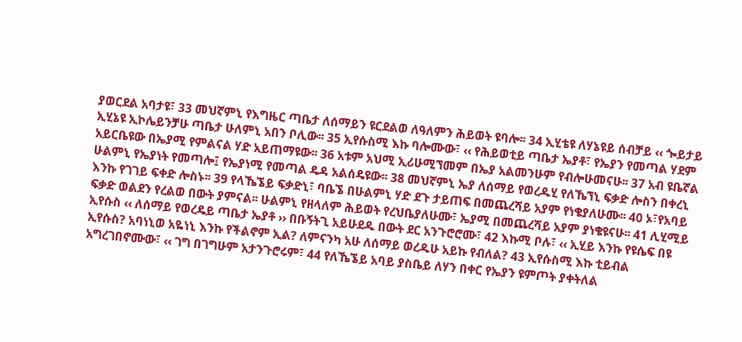ያወርደል አባታዩ፣ 33 መህኛምኒ የእግዜር ጣቤታ ለሰማይን ዩርደልወ ለዓለምን ሕይወት ዩባሎ፡፡ 34 ኢሂቴዩ ለሃኔዩይ ሰብቻይ ‹‹ ጐይታይ ኢሂኔዩ ኢኮሌይንቻሁ ጣቤታ ሁለምኒ አበን ቦሊው፡፡ 35 ኢየሱስሚ እኩ ባሎሙው፣ ‹‹ የሕይወቲይ ጣቤታ ኤያቶ፣ የኤያን የመጣል ሃደም አይርቤዩው በኤያሚ የምልናል ሃድ አይጠማዩው፡፡ 36 አቱም አህሚ ኢሪሁሚኘመም በኤያ አልመንሁም የብሎሁመናሁ፡፡ 37 አብ ዩቤኛል ሁልምኒ የኤያነት የመጣሎ፤ የኤያነሚ የመጣል ዴዳ አልሰዴዩው፡፡ 38 መህኛምኒ ኤያ ለሰማይ የወረዱሂ የለኼኘኒ ፍቃድ ሎስን በቀረኒ እንኩ የገገይ ፍቀድ ሎስኑ፡፡ 39 የላኼኜይ ፍቃድኒ፣ ባቤኜ በሁልምኒ ሃድ ደጉ ታይጠፍ በመጨረሻይ አያም የነቄያለሁሙ፡፡ 40 ኦ፣የአባይ ፍቃድ ወልደን የረልወ በውት ያምናል፡፡ ሁልምኒ የዘላለም ሕይወት የረህቤያለሁሙ፣ ኤያሚ በመጨረሻይ አያም ያነቄዩናሁ፡፡ 41 ሊሂሚይ ኢየሱስ ‹‹ ለሰማይ የወረዴይ ጣቤታ ኤያቶ ›› በቡኝትጊ አይሁደዱ በውት ደር አንጉሮሮሙ፣ 42 እኩሚ ቦሉ፣ ‹‹ ኢሂይ እንኩ የዩሴፍ በዩ ኢየሱስ? አባነኒወ አዬነኒ እንኩ የችልኖም ኢል? ለምናንካ አሁ ለሰማይ ወረዱሁ አይኩ የብለል? 43 ኢየሱስሚ እኩ ቲይብል አግረገበኖሙው፣ ‹‹ ገግ በገግሁም አታንጉሮሩም፣ 44 የለኼኜይ አባይ ያስቤይ ለሃን በቀር የኤያን ዩምጦት ያቀትለል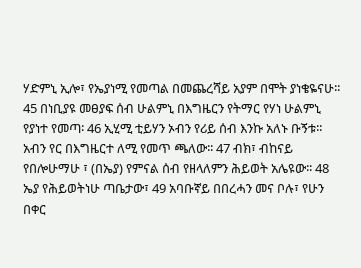ሃድምኒ ኢሎ፣ የኤያነሚ የመጣል በመጨረሻይ አያም በሞት ያነቄዬናሁ፡፡ 45 በነቢያዩ መፀያፍ ሰብ ሁልምኒ በእግዜርን የትማር የሃነ ሁልምኒ የያነተ የመጣ፡ 46 ኢሂሚ ቲይሃን ኦብን የሪይ ሰብ እንኩ አለኑ ቡኝቱ፡፡ አብን የር በእግዜርተ ለሚ የመጥ ጫለው፡፡ 47 ብክ፣ ብከናይ የበሎሁማሁ ፣ (በኤያ) የምናል ሰብ የዘላለምን ሕይወት አሌዩው፡፡ 48 ኤያ የሕይወትነሁ ጣቤታው፣ 49 አባቡኛይ በበረሓን መና ቦሉ፣ የሁን በቀር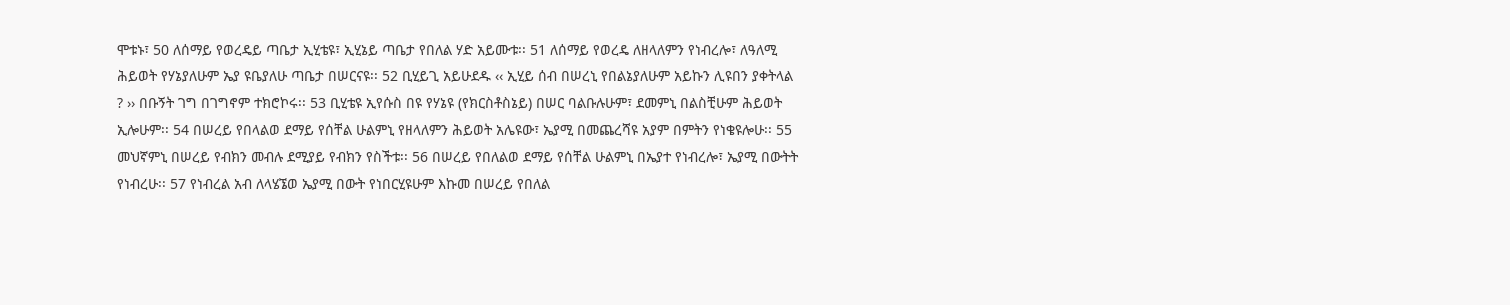ሞቱኑ፣ 50 ለሰማይ የወረዴይ ጣቤታ ኢሂቴዩ፣ ኢሂኔይ ጣቤታ የበለል ሃድ አይሙቱ፡፡ 51 ለሰማይ የወረዴ ለዘላለምን የነብረሎ፣ ለዓለሚ ሕይወት የሃኔያለሁም ኤያ ዩቤያለሁ ጣቤታ በሠርናዩ፡፡ 52 ቢሂይጊ አይሁደዱ ‹‹ ኢሂይ ሰብ በሠረኒ የበልኔያለሁም አይኩን ሊዩበን ያቀትላል ? ›› በቡኝት ገግ በገግኖም ተክሮኮሩ፡፡ 53 ቢሂቴዩ ኢየሱስ በዩ የሃኔዩ (የክርስቶስኔይ) በሠር ባልቡሉሁም፣ ደመምኒ በልስቺሁም ሕይወት ኢሎሁም፡፡ 54 በሠረይ የበላልወ ደማይ የሰቸል ሁልምኒ የዘላለምን ሕይወት አሌዩው፣ ኤያሚ በመጨረሻዩ አያም በምትን የነቄዩሎሁ፡፡ 55 መህኛምኒ በሠረይ የብክን መብሉ ደሚያይ የብክን የስችቱ፡፡ 56 በሠረይ የበለልወ ደማይ የሰቸል ሁልምኒ በኤያተ የነብረሎ፣ ኤያሚ በውትት የነብረሁ፡፡ 57 የነብረል አብ ለላሄኜወ ኤያሚ በውት የነበርሂዩሁም እኩመ በሠረይ የበለል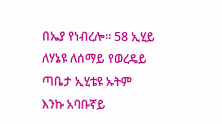በኤያ የነብረሎ፡፡ 58 ኢሂይ ለሃኔዩ ለሰማይ የወረዴይ ጣቤታ ኢሂቴዩ ኡትም እንኩ አባቡኛይ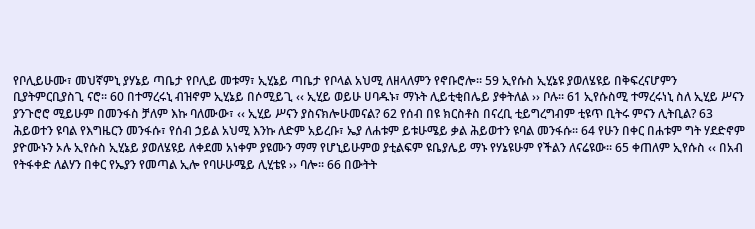የቦሊይሁሙ፣ መህኛምኒ ያሃኔይ ጣቤታ የቦሊይ መቱማ፣ ኢሂኔይ ጣቤታ የቦላል አህሚ ለዘላለምን የኖቡሮሎ፡፡ 59 ኢየሱስ ኢሂኔዩ ያወለሄዩይ በቅፍረናሆምን ቢያትምርቢያስጊ ናሮ፡፡ 60 በተማረሩኒ ብዝኖም ኢሂኔይ በሶሚይጊ ‹‹ ኢሂይ ወይሁ ሀባዱኑ፣ ማኑት ሊይቲቂበሌይ ያቀትለል ›› ቦሉ፡፡ 61 ኢየሱስሚ ተማረሩነኒ ስለ ኢሂይ ሥናን ያንጉሮሮ ሚይሁም በመንፋስ ቻለም እኩ ባለሙው፣ ‹‹ ኢሂይ ሥናን ያስናክሎሁመናል? 62 የሰብ በዩ ክርስቶስ በናረቢ ቲይግረግብም ቲዩጥ ቢትሩ ምናን ሊትቢል? 63 ሕይወተን ዩባል የእግዜርን መንፋሱ፣ የሰብ ኃይል አህሚ እንኩ ለድም አይረቡ፣ ኤያ ለሐቱም ይቱሁሜይ ቃል ሕይወተን ዩባል መንፋሱ፡፡ 64 የሁን በቀር በሐቱም ግት ሃደድኖም ያዮሙኑን ኦሉ ኢየሱስ ኢሂኔይ ያወለሄዩይ ለቀደመ አነቀም ያዩሙን ማማ የሆኒይሁምወ ያቲልፍም ዩቤያሌይ ማኑ የሃኔዩሁም የችልን ለናሬዩው፡፡ 65 ቀጠለም ኢየሱስ ‹‹ በአብ የትፋቀድ ለልሃን በቀር የኤያን የመጣል ኢሎ የባሁሁሜይ ሊሂቴዩ ›› ባሎ፡፡ 66 በውትት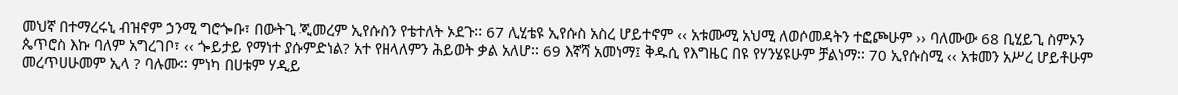መህኛ በተማረሩኒ ብዝኖም ኃንሚ ግሮጐቡ፣ በውትጊ ጂመረም ኢየሱስን የቴተለት ኦደጉ፡፡ 67 ሊሂቴዩ ኢየሱስ አስረ ሆይተኖም ‹‹ አቱሙሚ አህሚ ለወሶመዳትን ተፎጮሁም ›› ባለሙው 68 ቢሂይጊ ስምኦን ጴጥሮስ እኩ ባለም አግረገቦ፣ ‹‹ ጐይታይ የማነተ ያሱምድነል? አተ የዘላለምን ሕይወት ቃል አለሆ፡፡ 69 እኛሻ አመነማ፤ ቅዱሲ የእግዜር በዩ የሃንሄዩሁም ቻልነማ፡፡ 70 ኢየሱስሚ ‹‹ አቱመን አሥረ ሆይቶሁም መረጥሀሁመም ኢላ ? ባሉሙ፡፡ ምነካ በሀቱም ሃዲይ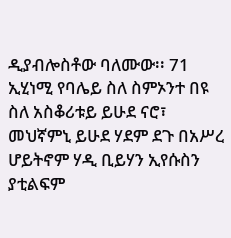ዲያብሎስቶው ባለሙው፡፡ 71 ኢሂነሚ የባሌይ ስለ ስምኦንተ በዩ ስለ አስቆሪቱይ ይሁደ ናሮ፣ መህኛምኒ ይሁደ ሃደም ደጉ በአሥረ ሆይትኖም ሃዲ ቢይሃን ኢየሱስን ያቲልፍም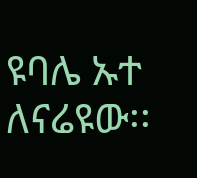ዩባሌ ኡተ ለናሬዩው፡፡